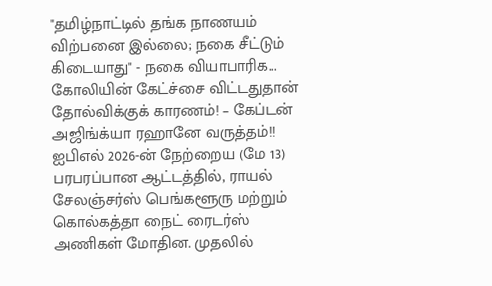"தமிழ்நாட்டில் தங்க நாணயம் விற்பனை இல்லை; நகை சீட்டும் கிடையாது" - நகை வியாபாரிக...
கோலியின் கேட்ச்சை விட்டதுதான் தோல்விக்குக் காரணம்! – கேப்டன் அஜிங்க்யா ரஹானே வருத்தம்!!
ஐபிஎல் 2026-ன் நேற்றைய (மே 13) பரபரப்பான ஆட்டத்தில், ராயல் சேலஞ்சர்ஸ் பெங்களூரு மற்றும் கொல்கத்தா நைட் ரைடர்ஸ் அணிகள் மோதின. முதலில்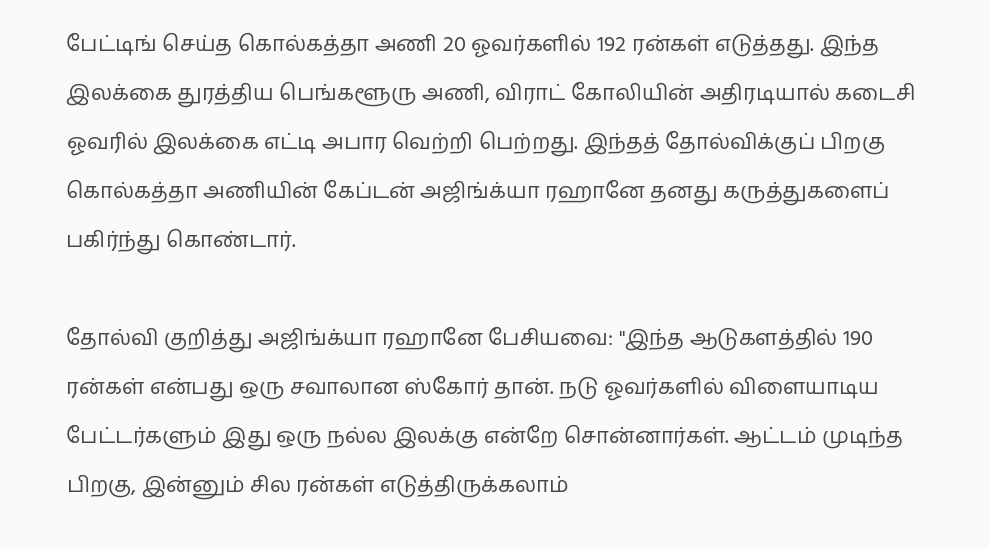பேட்டிங் செய்த கொல்கத்தா அணி 20 ஓவர்களில் 192 ரன்கள் எடுத்தது. இந்த இலக்கை துரத்திய பெங்களூரு அணி, விராட் கோலியின் அதிரடியால் கடைசி ஓவரில் இலக்கை எட்டி அபார வெற்றி பெற்றது. இந்தத் தோல்விக்குப் பிறகு கொல்கத்தா அணியின் கேப்டன் அஜிங்க்யா ரஹானே தனது கருத்துகளைப் பகிர்ந்து கொண்டார்.

தோல்வி குறித்து அஜிங்க்யா ரஹானே பேசியவை: "இந்த ஆடுகளத்தில் 190 ரன்கள் என்பது ஒரு சவாலான ஸ்கோர் தான். நடு ஓவர்களில் விளையாடிய பேட்டர்களும் இது ஒரு நல்ல இலக்கு என்றே சொன்னார்கள். ஆட்டம் முடிந்த பிறகு, இன்னும் சில ரன்கள் எடுத்திருக்கலாம்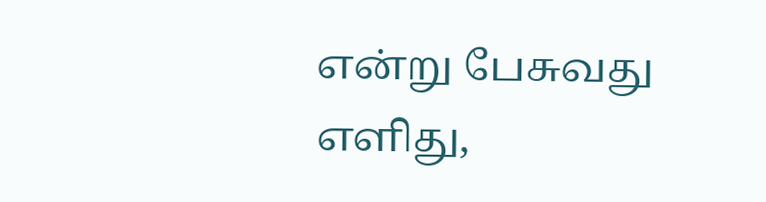என்று பேசுவது எளிது,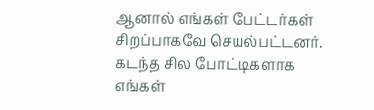ஆனால் எங்கள் பேட்டர்கள் சிறப்பாகவே செயல்பட்டனர்.
கடந்த சில போட்டிகளாக எங்கள்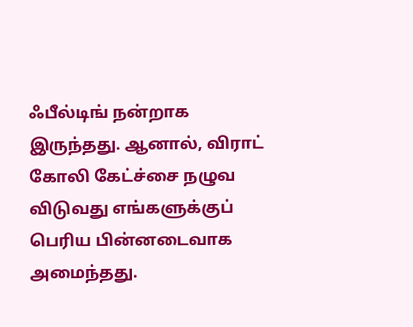ஃபீல்டிங் நன்றாக இருந்தது. ஆனால், விராட் கோலி கேட்ச்சை நழுவ விடுவது எங்களுக்குப் பெரிய பின்னடைவாக அமைந்தது.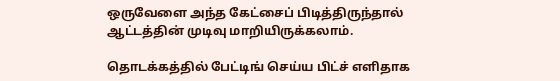ஒருவேளை அந்த கேட்சைப் பிடித்திருந்தால் ஆட்டத்தின் முடிவு மாறியிருக்கலாம்.

தொடக்கத்தில் பேட்டிங் செய்ய பிட்ச் எளிதாக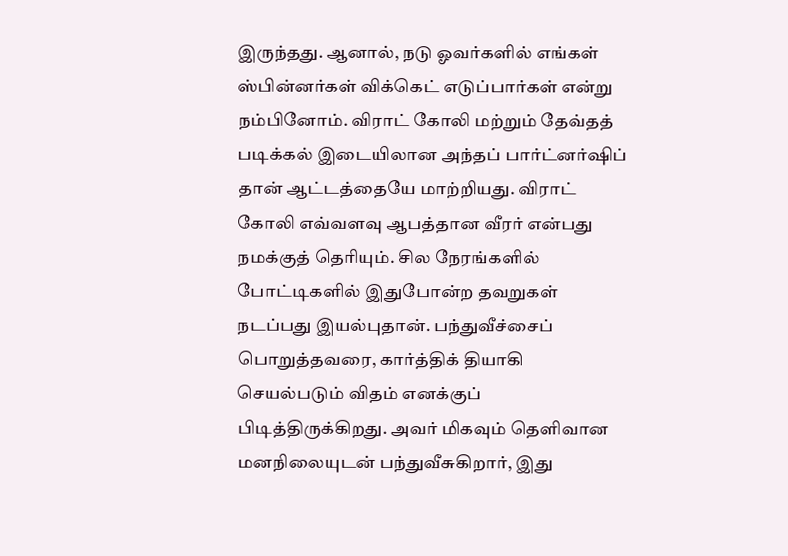இருந்தது. ஆனால், நடு ஓவர்களில் எங்கள் ஸ்பின்னர்கள் விக்கெட் எடுப்பார்கள் என்று நம்பினோம். விராட் கோலி மற்றும் தேவ்தத் படிக்கல் இடையிலான அந்தப் பார்ட்னர்ஷிப் தான் ஆட்டத்தையே மாற்றியது. விராட் கோலி எவ்வளவு ஆபத்தான வீரர் என்பது நமக்குத் தெரியும். சில நேரங்களில் போட்டிகளில் இதுபோன்ற தவறுகள் நடப்பது இயல்புதான். பந்துவீச்சைப் பொறுத்தவரை, கார்த்திக் தியாகி செயல்படும் விதம் எனக்குப் பிடித்திருக்கிறது. அவர் மிகவும் தெளிவான மனநிலையுடன் பந்துவீசுகிறார், இது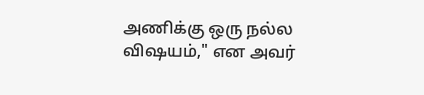அணிக்கு ஒரு நல்ல விஷயம்," என அவர்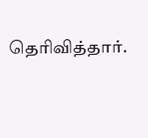தெரிவித்தார்.